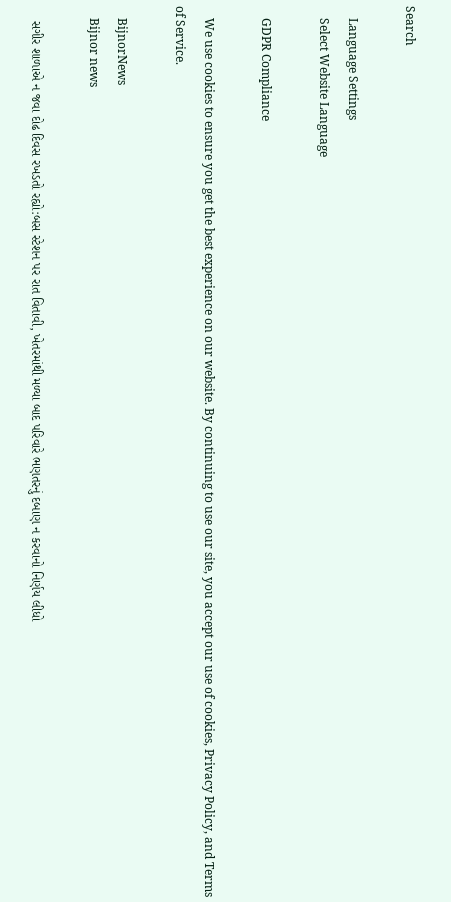Search

    Language Settings
    Select Website Language

    GDPR Compliance

    We use cookies to ensure you get the best experience on our website. By continuing to use our site, you accept our use of cookies, Privacy Policy, and Terms of Service.

    BijnorNews
    Bijnor news

    સગીર શાળાએ ન જવા દોઢ દિવસ રખડતો રહ્યો:બસ સ્ટેશન પર રાત વિતાવી, ખેતરમાંથી મળ્યા બાદ પરિવારે ભણતરનું દબાણ ન કરવાનો નિર્ણય લીધો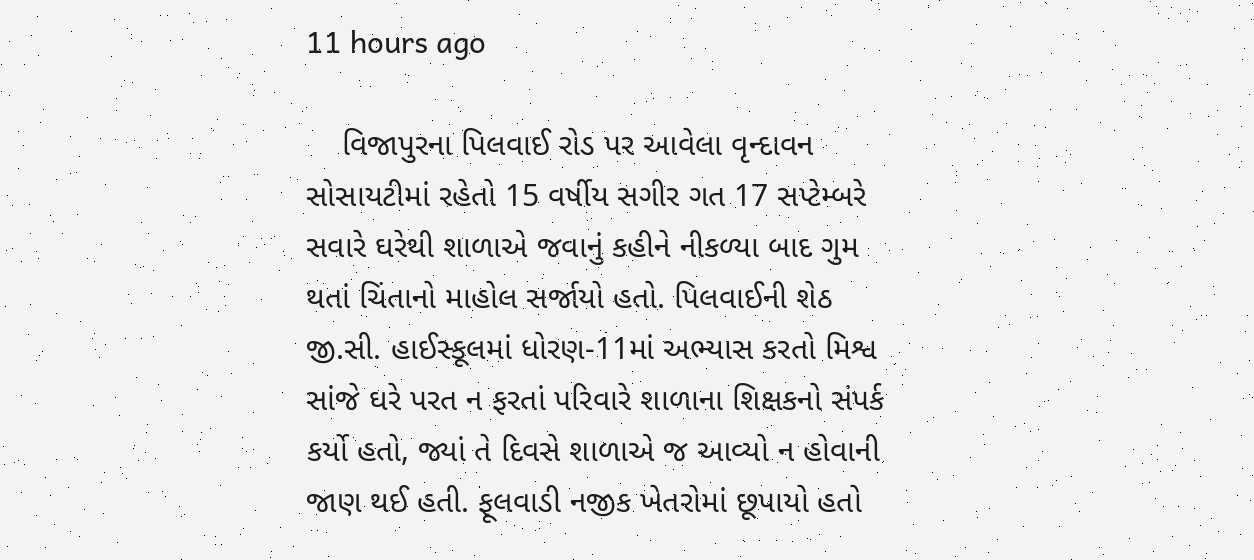11 hours ago

    વિજાપુરના પિલવાઈ રોડ પર આવેલા વૃન્દાવન સોસાયટીમાં રહેતો 15 વર્ષીય સગીર ગત 17 સપ્ટેમ્બરે સવારે ઘરેથી શાળાએ જવાનું કહીને નીકળ્યા બાદ ગુમ થતાં ચિંતાનો માહોલ સર્જાયો હતો. પિલવાઈની શેઠ જી.સી. હાઈસ્કૂલમાં ધોરણ-11માં અભ્યાસ કરતો મિશ્વ સાંજે ઘરે પરત ન ફરતાં પરિવારે શાળાના શિક્ષકનો સંપર્ક કર્યો હતો, જ્યાં તે દિવસે શાળાએ જ આવ્યો ન હોવાની જાણ થઈ હતી. ફૂલવાડી નજીક ખેતરોમાં છૂપાયો હતો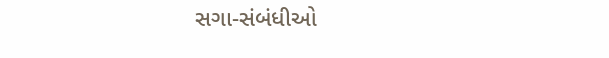સગા-સંબંધીઓ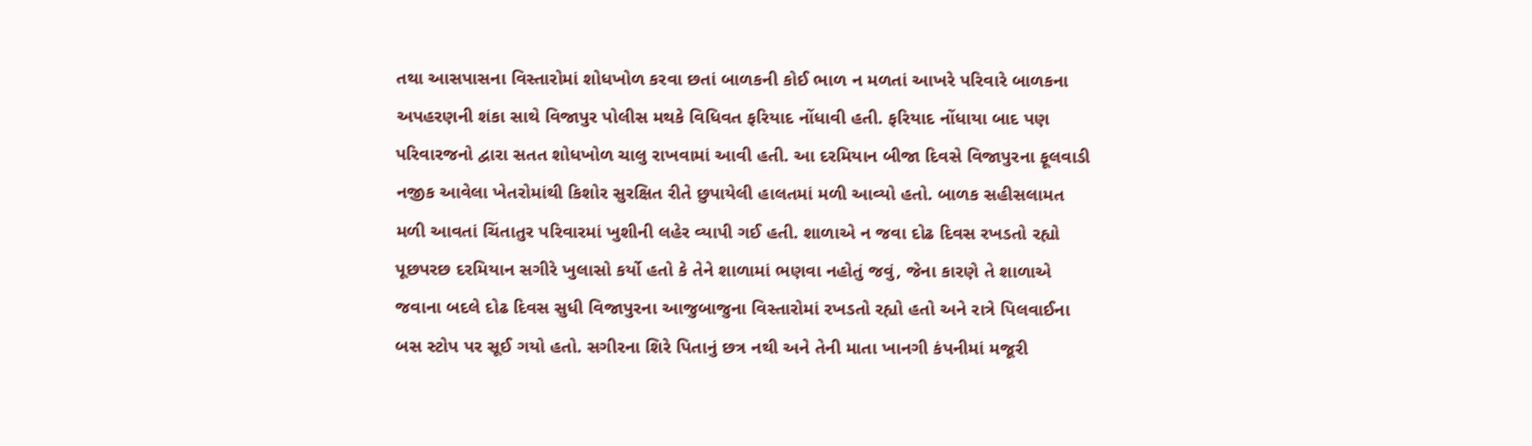તથા આસપાસના વિસ્તારોમાં શોધખોળ કરવા છતાં બાળકની કોઈ ભાળ ન મળતાં આખરે પરિવારે બાળકના અપહરણની શંકા સાથે વિજાપુર પોલીસ મથકે વિધિવત ફરિયાદ નોંધાવી હતી. ફરિયાદ નોંધાયા બાદ પણ પરિવારજનો દ્વારા સતત શોધખોળ ચાલુ રાખવામાં આવી હતી. આ દરમિયાન બીજા દિવસે વિજાપુરના ફૂલવાડી નજીક આવેલા ખેતરોમાંથી કિશોર સુરક્ષિત રીતે છુપાયેલી હાલતમાં મળી આવ્યો હતો. બાળક સહીસલામત મળી આવતાં ચિંતાતુર પરિવારમાં ખુશીની લહેર વ્યાપી ગઈ હતી. શાળાએ ન જવા દોઢ દિવસ રખડતો રહ્યો પૂછપરછ દરમિયાન સગીરે ખુલાસો કર્યો હતો કે તેને શાળામાં ભણવા નહોતું જવું, જેના કારણે તે શાળાએ જવાના બદલે દોઢ દિવસ સુધી વિજાપુરના આજુબાજુના વિસ્તારોમાં રખડતો રહ્યો હતો અને રાત્રે પિલવાઈના બસ સ્ટોપ પર સૂઈ ગયો હતો. સગીરના શિરે પિતાનું છત્ર નથી અને તેની માતા ખાનગી કંપનીમાં મજૂરી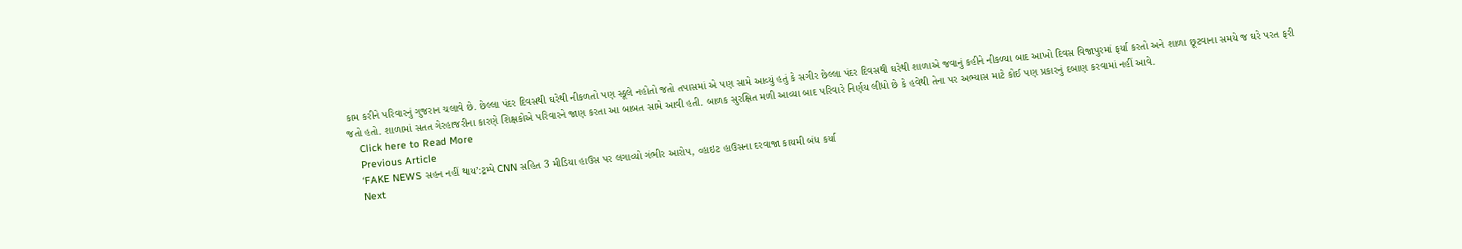કામ કરીને પરિવારનું ગુજરાન ચલાવે છે. છેલ્લા પંદર દિવસથી ઘરેથી નીકળતો પણ સ્કૂલે નહોતો જતો તપાસમાં એ પણ સામે આવ્યું હતું કે સગીર છેલ્લા પંદર દિવસથી ઘરેથી શાળાએ જવાનું કહીને નીકળ્યા બાદ આખો દિવસ વિજાપુરમાં ફર્યા કરતો અને શાળા છૂટવાના સમયે જ ઘરે પરત ફરી જતો હતો. શાળામાં સતત ગેરહાજરીના કારણે શિક્ષકોએ પરિવારને જાણ કરતા આ બાબત સામે આવી હતી. બાળક સુરક્ષિત મળી આવ્યા બાદ પરિવારે નિર્ણય લીધો છે કે હવેથી તેના પર અભ્યાસ માટે કોઈ પણ પ્રકારનું દબાણ કરવામાં નહીં આવે.
    Click here to Read More
    Previous Article
    ‘FAKE NEWS સહન નહીં થાય’:ટ્રમ્પે CNN સહિત 3 મીડિયા હાઉસ પર લગાવ્યો ગંભીર આરોપ, વ્હાઇટ હાઉસના દરવાજા કાયમી બંધ કર્યા
    Next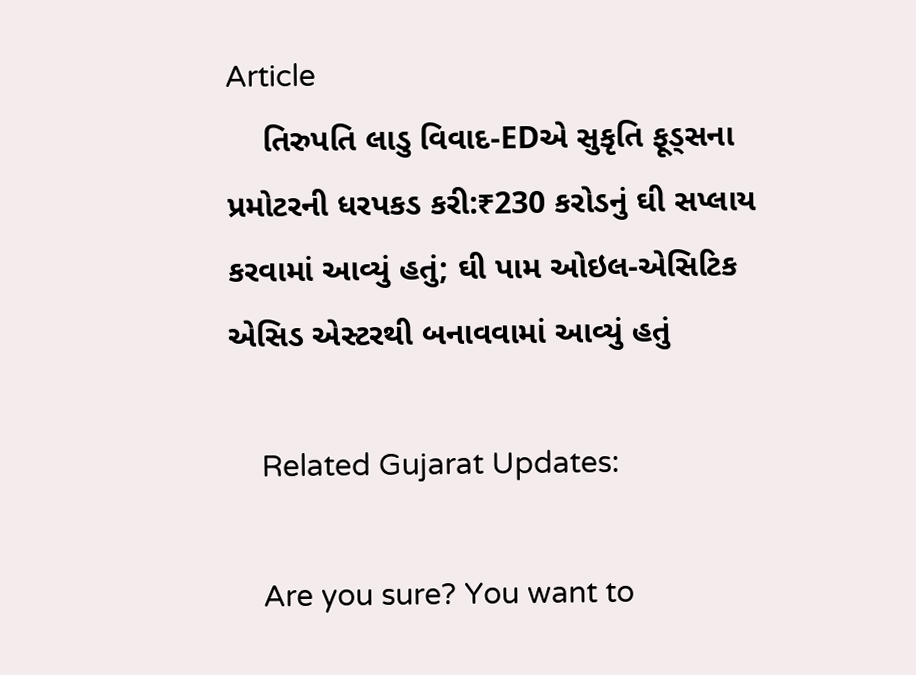Article
    તિરુપતિ લાડુ વિવાદ-EDએ સુકૃતિ ફૂડ્સના પ્રમોટરની ધરપકડ કરી:₹230 કરોડનું ઘી સપ્લાય કરવામાં આવ્યું હતું; ઘી પામ ઓઇલ-એસિટિક એસિડ એસ્ટરથી બનાવવામાં આવ્યું હતું

    Related Gujarat Updates:

    Are you sure? You want to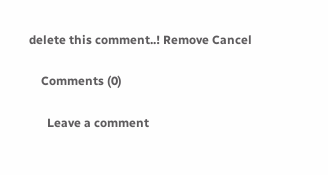delete this comment..! Remove Cancel

    Comments (0)

      Leave a comment